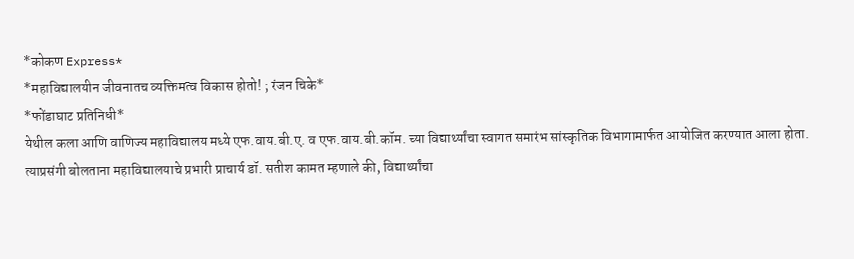*कोकण Express*
*महाविद्यालयीन जीवनातच व्यक्तिमत्व विकास होतो! ; रंजन चिके*
*फोंडाघाट प्रतिनिधी*
येथील कला आणि वाणिज्य महाविद्यालय मध्ये एफ.वाय.बी.ए. व एफ.वाय.बी.कॉम. च्या विद्यार्थ्यांचा स्वागत समारंभ सांस्कृतिक विभागामार्फत आयोजित करण्यात आला होता.
त्याप्रसंगी बोलताना महाविद्यालयाचे प्रभारी प्राचार्य डॉ. सतीश कामत म्हणाले की, विद्यार्थ्यांचा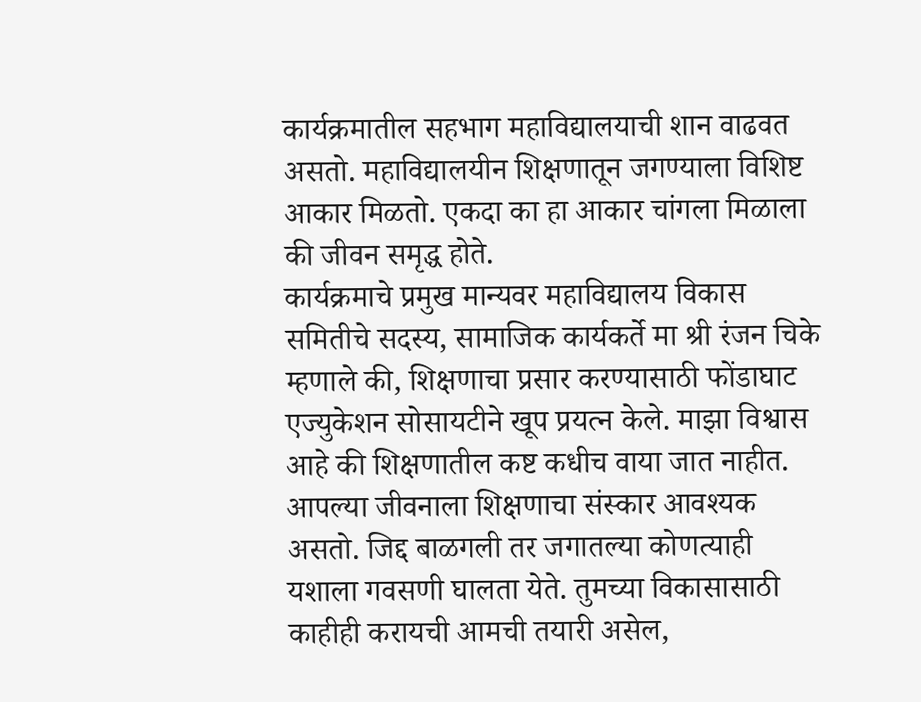कार्यक्रमातील सहभाग महाविद्यालयाची शान वाढवत असतो. महाविद्यालयीन शिक्षणातून जगण्याला विशिष्ट आकार मिळतो. एकदा का हा आकार चांगला मिळाला की जीवन समृद्ध होते.
कार्यक्रमाचे प्रमुख मान्यवर महाविद्यालय विकास समितीचे सदस्य, सामाजिक कार्यकर्ते मा श्री रंजन चिके म्हणाले की, शिक्षणाचा प्रसार करण्यासाठी फोंडाघाट एज्युकेशन सोसायटीने खूप प्रयत्न केले. माझा विश्वास आहे की शिक्षणातील कष्ट कधीच वाया जात नाहीत. आपल्या जीवनाला शिक्षणाचा संस्कार आवश्यक असतो. जिद्द बाळगली तर जगातल्या कोणत्याही यशाला गवसणी घालता येते. तुमच्या विकासासाठी काहीही करायची आमची तयारी असेल,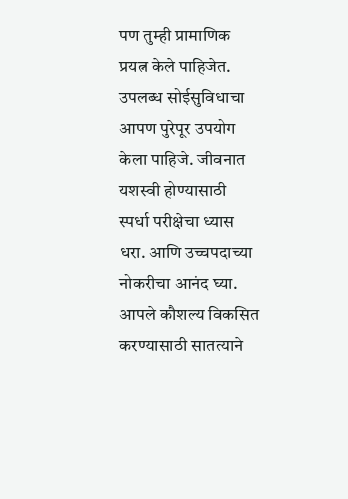पण तुम्ही प्रामाणिक प्रयत्न केले पाहिजेत. उपलब्ध सोईसुविधाचा आपण पुरेपूर उपयोग केला पाहिजे. जीवनात यशस्वी होण्यासाठी स्पर्धा परीक्षेचा ध्यास धरा. आणि उच्चपदाच्या नोकरीचा आनंद घ्या. आपले कौशल्य विकसित करण्यासाठी सातत्याने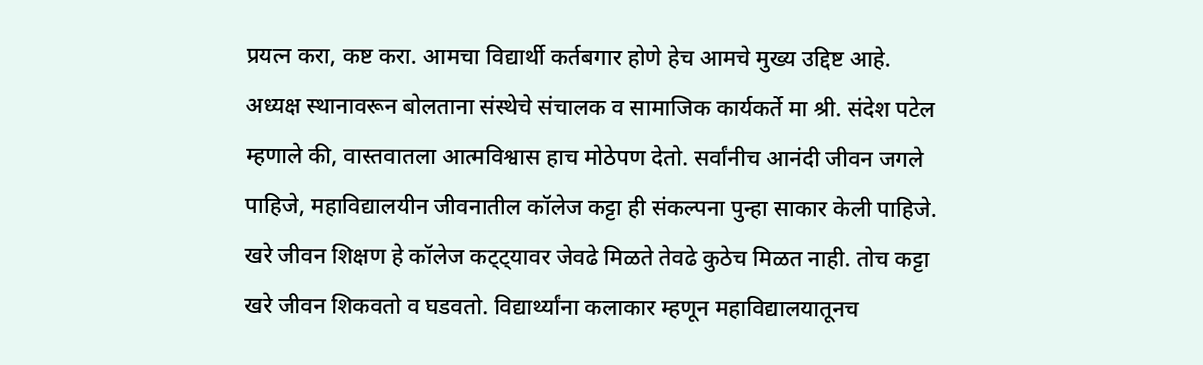प्रयत्न करा, कष्ट करा. आमचा विद्यार्थी कर्तबगार होणे हेच आमचे मुख्य उद्दिष्ट आहे.
अध्यक्ष स्थानावरून बोलताना संस्थेचे संचालक व सामाजिक कार्यकर्ते मा श्री. संदेश पटेल म्हणाले की, वास्तवातला आत्मविश्वास हाच मोठेपण देतो. सर्वांनीच आनंदी जीवन जगले पाहिजे, महाविद्यालयीन जीवनातील कॉलेज कट्टा ही संकल्पना पुन्हा साकार केली पाहिजे. खरे जीवन शिक्षण हे कॉलेज कट्ट्यावर जेवढे मिळते तेवढे कुठेच मिळत नाही. तोच कट्टा खरे जीवन शिकवतो व घडवतो. विद्यार्थ्यांना कलाकार म्हणून महाविद्यालयातूनच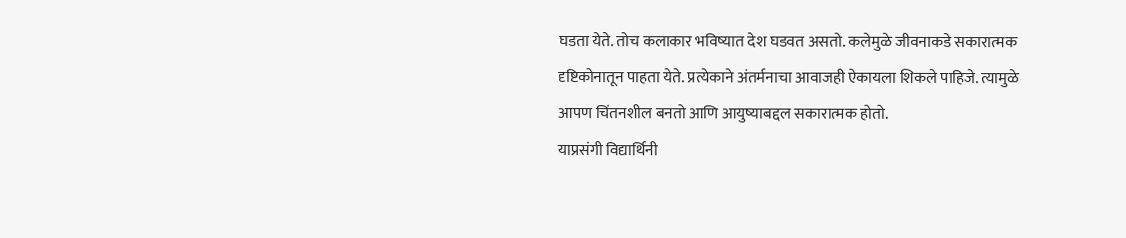घडता येते. तोच कलाकार भविष्यात देश घडवत असतो. कलेमुळे जीवनाकडे सकारात्मक दृष्टिकोनातून पाहता येते. प्रत्येकाने अंतर्मनाचा आवाजही ऐकायला शिकले पाहिजे. त्यामुळे आपण चिंतनशील बनतो आणि आयुष्याबद्दल सकारात्मक होतो.
याप्रसंगी विद्यार्थिनी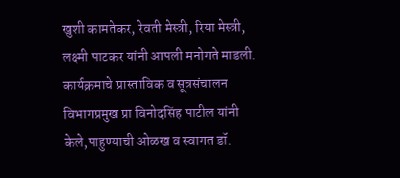खुशी कामतेकर, रेवती मेस्त्री, रिया मेस्त्री, लक्ष्मी पाटकर यांनी आपली मनोगते माडली.
कार्यक्रमाचे प्रास्ताविक व सूत्रसंचालन विभागप्रमुख प्रा विनोदसिंह पाटील यांनी केले,पाहुण्याची ओळख व स्वागत डॉ.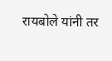रायबोले यांनी तर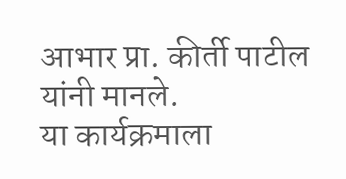आभार प्रा. कीर्ती पाटील यांनी मानले.
या कार्यक्रमाला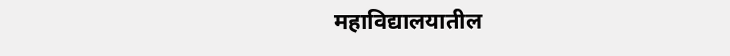महाविद्यालयातील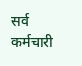सर्व कर्मचारी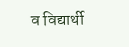व विद्यार्थी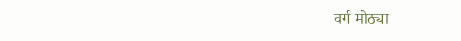वर्ग मोठ्या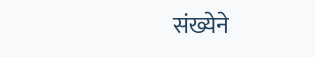संख्येने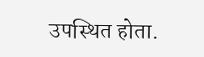उपस्थित होता.